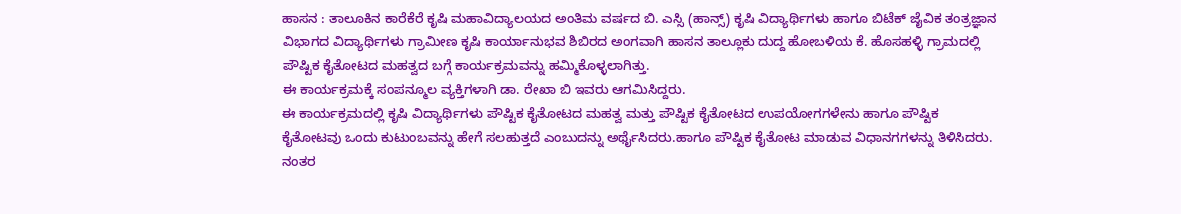ಹಾಸನ : ತಾಲೂಕಿನ ಕಾರೆಕೆರೆ ಕೃಷಿ ಮಹಾವಿದ್ಯಾಲಯದ ಅಂತಿಮ ವರ್ಷದ ಬಿ. ಎಸ್ಸಿ (ಹಾನ್ಸ್) ಕೃಷಿ ವಿದ್ಯಾರ್ಥಿಗಳು ಹಾಗೂ ಬಿಟೆಕ್ ಜೈವಿಕ ತಂತ್ರಜ್ಞಾನ ವಿಭಾಗದ ವಿದ್ಯಾರ್ಥಿಗಳು ಗ್ರಾಮೀಣ ಕೃಷಿ ಕಾರ್ಯಾನುಭವ ಶಿಬಿರದ ಅಂಗವಾಗಿ ಹಾಸನ ತಾಲ್ಲೂಕು ದುದ್ದ ಹೋಬಳಿಯ ಕೆ. ಹೊಸಹಳ್ಳಿ ಗ್ರಾಮದಲ್ಲಿ ಪೌಷ್ಟಿಕ ಕೈತೋಟದ ಮಹತ್ವದ ಬಗ್ಗೆ ಕಾರ್ಯಕ್ರಮವನ್ನು ಹಮ್ಮಿಕೊಳ್ಳಲಾಗಿತ್ತು.
ಈ ಕಾರ್ಯಕ್ರಮಕ್ಕೆ ಸಂಪನ್ಮೂಲ ವ್ಯಕ್ತಿಗಳಾಗಿ ಡಾ. ರೇಖಾ ಬಿ ಇವರು ಆಗಮಿಸಿದ್ದರು.
ಈ ಕಾರ್ಯಕ್ರಮದಲ್ಲಿ ಕೃಷಿ ವಿದ್ಯಾರ್ಥಿಗಳು ಪೌಷ್ಟಿಕ ಕೈತೋಟದ ಮಹತ್ವ ಮತ್ತು ಪೌಷ್ಟಿಕ ಕೈತೋಟದ ಉಪಯೋಗಗಳೇನು ಹಾಗೂ ಪೌಷ್ಟಿಕ ಕೈತೋಟವು ಒಂದು ಕುಟುಂಬವನ್ನು ಹೇಗೆ ಸಲಹುತ್ತದೆ ಎಂಬುದನ್ನು ಅರ್ಥೈಸಿದರು.ಹಾಗೂ ಪೌಷ್ಟಿಕ ಕೈತೋಟ ಮಾಡುವ ವಿಧಾನಗಗಳನ್ನು ತಿಳಿಸಿದರು.
ನಂತರ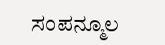ಸಂಪನ್ಮೂಲ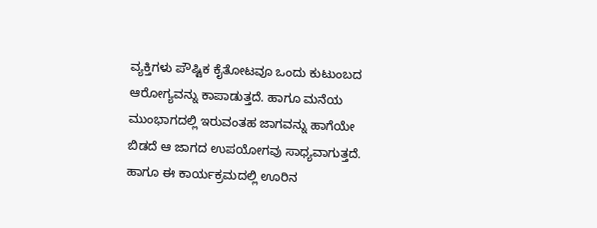ವ್ಯಕ್ತಿಗಳು ಪೌಷ್ಟಿಕ ಕೈತೋಟವೂ ಒಂದು ಕುಟುಂಬದ ಆರೋಗ್ಯವನ್ನು ಕಾಪಾಡುತ್ತದೆ. ಹಾಗೂ ಮನೆಯ ಮುಂಭಾಗದಲ್ಲಿ ಇರುವಂತಹ ಜಾಗವನ್ನು ಹಾಗೆಯೇ ಬಿಡದೆ ಆ ಜಾಗದ ಉಪಯೋಗವು ಸಾಧ್ಯವಾಗುತ್ತದೆ. ಹಾಗೂ ಈ ಕಾರ್ಯಕ್ರಮದಲ್ಲಿ ಊರಿನ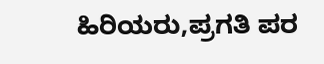ಹಿರಿಯರು,ಪ್ರಗತಿ ಪರ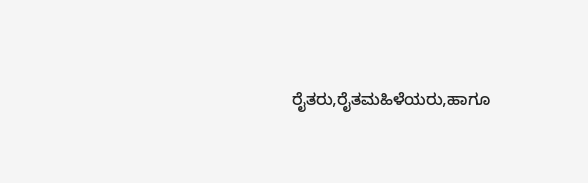ರೈತರು,ರೈತಮಹಿಳೆಯರು,ಹಾಗೂ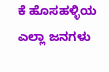ಕೆ ಹೊಸಹಳ್ಳಿಯ ಎಲ್ಲಾ ಜನಗಳು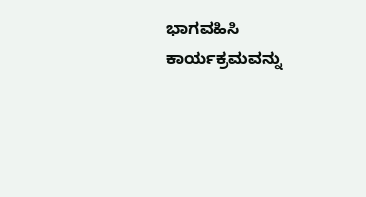ಭಾಗವಹಿಸಿ ಕಾರ್ಯಕ್ರಮವನ್ನು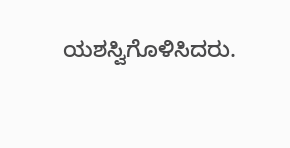ಯಶಸ್ವಿಗೊಳಿಸಿದರು.